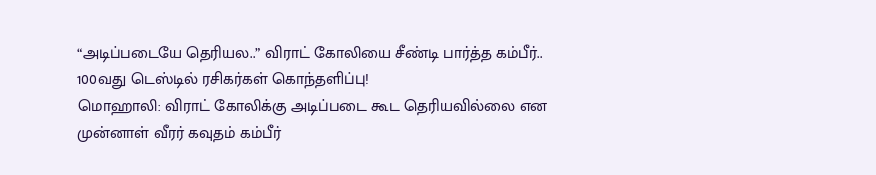“அடிப்படையே தெரியல..” விராட் கோலியை சீண்டி பார்த்த கம்பீர்.. 100வது டெஸ்டில் ரசிகர்கள் கொந்தளிப்பு!
மொஹாலி: விராட் கோலிக்கு அடிப்படை கூட தெரியவில்லை என முன்னாள் வீரர் கவுதம் கம்பீர்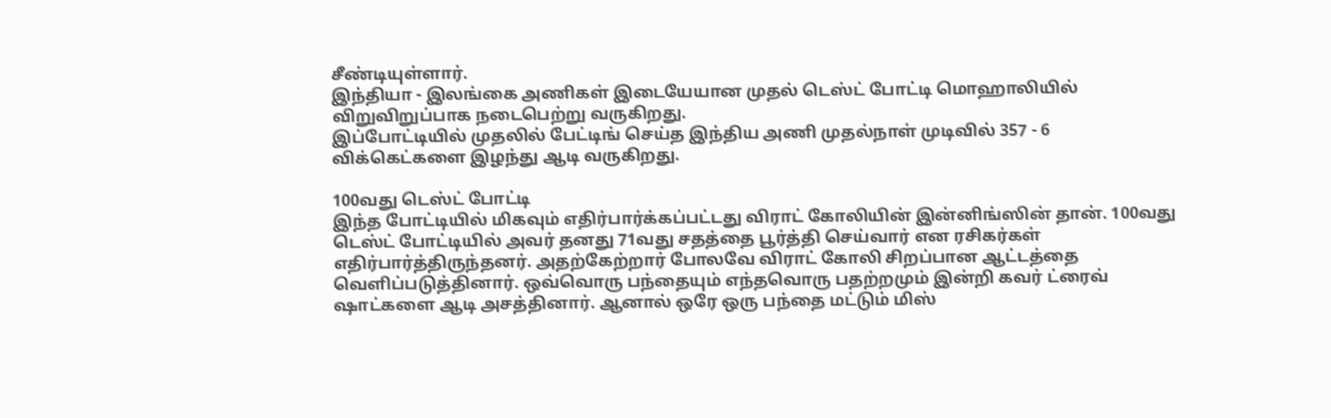சீண்டியுள்ளார்.
இந்தியா - இலங்கை அணிகள் இடையேயான முதல் டெஸ்ட் போட்டி மொஹாலியில் விறுவிறுப்பாக நடைபெற்று வருகிறது.
இப்போட்டியில் முதலில் பேட்டிங் செய்த இந்திய அணி முதல்நாள் முடிவில் 357 - 6 விக்கெட்களை இழந்து ஆடி வருகிறது.

100வது டெஸ்ட் போட்டி
இந்த போட்டியில் மிகவும் எதிர்பார்க்கப்பட்டது விராட் கோலியின் இன்னிங்ஸின் தான். 100வது டெஸ்ட் போட்டியில் அவர் தனது 71வது சதத்தை பூர்த்தி செய்வார் என ரசிகர்கள் எதிர்பார்த்திருந்தனர். அதற்கேற்றார் போலவே விராட் கோலி சிறப்பான ஆட்டத்தை வெளிப்படுத்தினார். ஒவ்வொரு பந்தையும் எந்தவொரு பதற்றமும் இன்றி கவர் ட்ரைவ் ஷாட்களை ஆடி அசத்தினார். ஆனால் ஒரே ஒரு பந்தை மட்டும் மிஸ்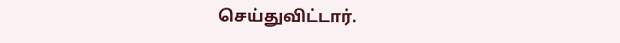செய்துவிட்டார்.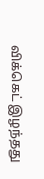விக்கெட் இழந்தது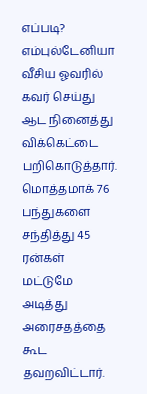எப்படி?
எம்புல்டேனியா வீசிய ஓவரில் கவர் செய்து ஆட நினைத்து விக்கெட்டை பறிகொடுத்தார். மொத்தமாக் 76 பந்துகளை சந்தித்து 45 ரன்கள் மட்டுமே அடித்து அரைசதத்தை கூட தவறவிட்டார்.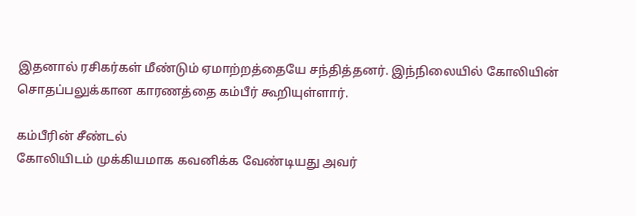இதனால் ரசிகர்கள் மீண்டும் ஏமாற்றத்தையே சந்தித்தனர். இந்நிலையில் கோலியின் சொதப்பலுக்கான காரணத்தை கம்பீர் கூறியுள்ளார்.

கம்பீரின் சீண்டல்
கோலியிடம் முக்கியமாக கவனிக்க வேண்டியது அவர்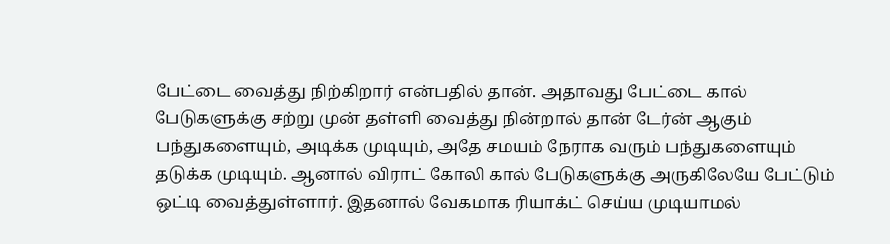பேட்டை வைத்து நிற்கிறார் என்பதில் தான். அதாவது பேட்டை கால் பேடுகளுக்கு சற்று முன் தள்ளி வைத்து நின்றால் தான் டேர்ன் ஆகும் பந்துகளையும், அடிக்க முடியும், அதே சமயம் நேராக வரும் பந்துகளையும் தடுக்க முடியும். ஆனால் விராட் கோலி கால் பேடுகளுக்கு அருகிலேயே பேட்டும் ஒட்டி வைத்துள்ளார். இதனால் வேகமாக ரியாக்ட் செய்ய முடியாமல்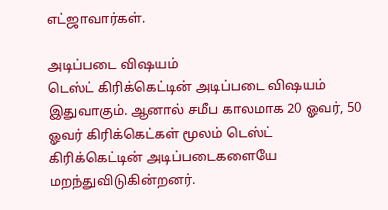எட்ஜாவார்கள்.

அடிப்படை விஷயம்
டெஸ்ட் கிரிக்கெட்டின் அடிப்படை விஷயம் இதுவாகும். ஆனால் சமீப காலமாக 20 ஓவர், 50 ஓவர் கிரிக்கெட்கள் மூலம் டெஸ்ட் கிரிக்கெட்டின் அடிப்படைகளையே மறந்துவிடுகின்றனர்.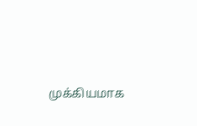முக்கியமாக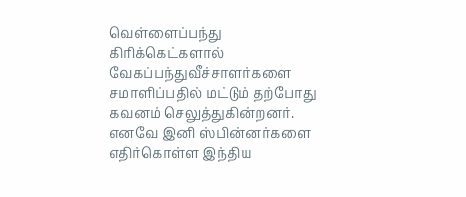வெள்ளைப்பந்து கிரிக்கெட்களால் வேகப்பந்துவீச்சாளர்களை சமாளிப்பதில் மட்டும் தற்போது கவனம் செலுத்துகின்றனர். எனவே இனி ஸ்பின்னர்களை எதிர்கொள்ள இந்திய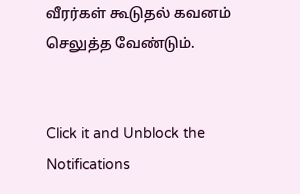வீரர்கள் கூடுதல் கவனம் செலுத்த வேண்டும்.


Click it and Unblock the Notifications